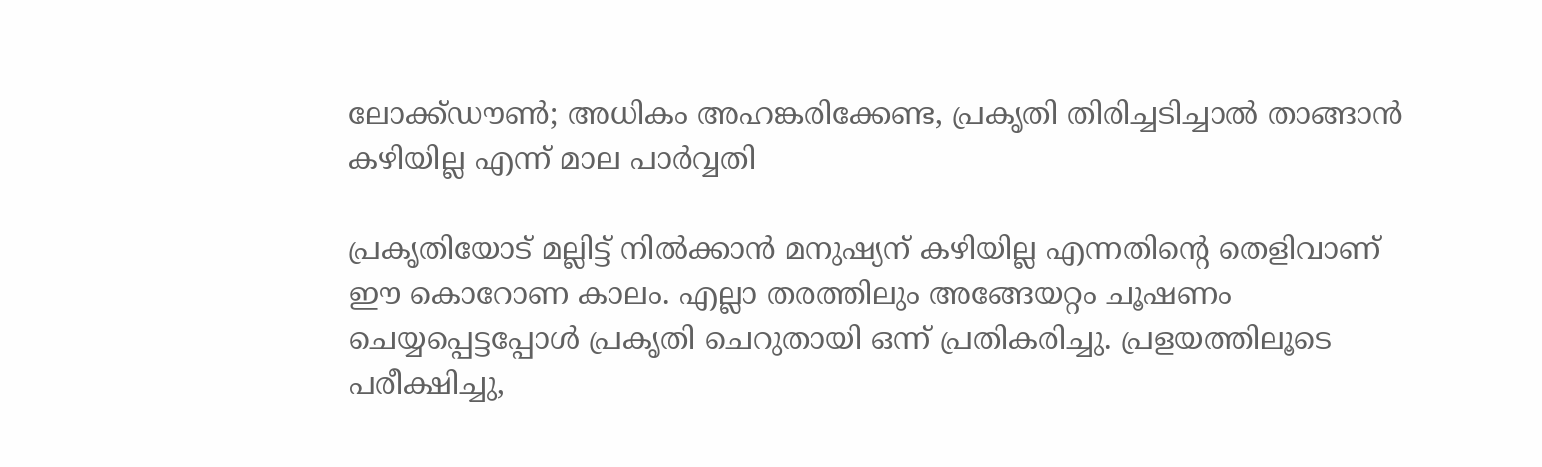ലോക്ക്ഡൗണ്‍; അധികം അഹങ്കരിക്കേണ്ട, പ്രകൃതി തിരിച്ചടിച്ചാല്‍ താങ്ങാന്‍ കഴിയില്ല എന്ന് മാല പാര്‍വ്വതി

പ്രകൃതിയോട് മല്ലിട്ട് നില്‍ക്കാന്‍ മനുഷ്യന് കഴിയില്ല എന്നതിന്റെ തെളിവാണ് ഈ കൊറോണ കാലം. എല്ലാ തരത്തിലും അങ്ങേയറ്റം ചൂഷണം ചെയ്യപ്പെട്ടപ്പോള്‍ പ്രകൃതി ചെറുതായി ഒന്ന് പ്രതികരിച്ചു. പ്രളയത്തിലൂടെ പരീക്ഷിച്ചു,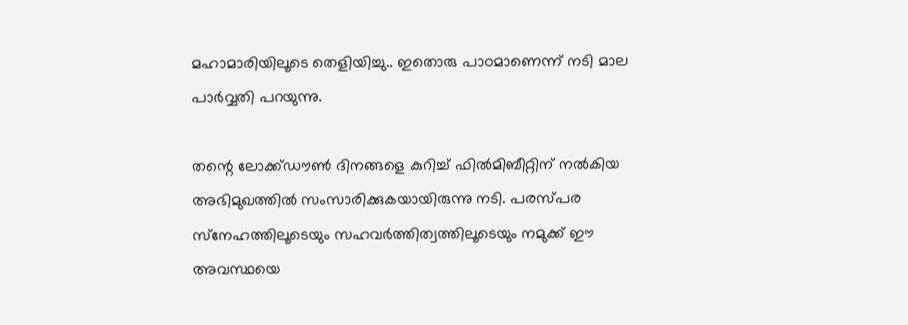മഹാമാരിയിലൂടെ തെളിയിച്ചു.. ഇതൊരു പാഠമാണെന്ന് നടി മാല പാര്‍വ്വതി പറയുന്നു.

തന്റെ ലോക്ക്ഡൗണ്‍ ദിനങ്ങളെ കുറിച്ച് ഫില്‍മിബീറ്റിന് നല്‍കിയ അഭിമുഖത്തില്‍ സംസാരിക്കുകയായിരുന്നു നടി. പരസ്പര സ്‌നേഹത്തിലൂടെയും സഹവര്‍ത്തിത്വത്തിലൂടെയും നമുക്ക് ഈ അവസ്ഥയെ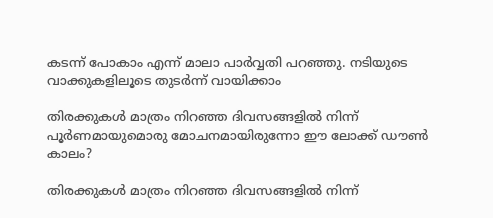കടന്ന് പോകാം എന്ന് മാലാ പാര്‍വ്വതി പറഞ്ഞു. നടിയുടെ വാക്കുകളിലൂടെ തുടര്‍ന്ന് വായിക്കാം

തിരക്കുകള്‍ മാത്രം നിറഞ്ഞ ദിവസങ്ങളില്‍ നിന്ന് പൂര്‍ണമായുമൊരു മോചനമായിരുന്നോ ഈ ലോക്ക് ഡൗണ്‍ കാലം?

തിരക്കുകള്‍ മാത്രം നിറഞ്ഞ ദിവസങ്ങളില്‍ നിന്ന്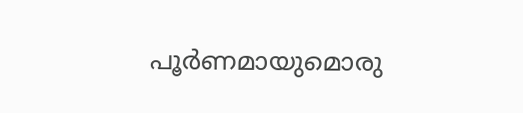പൂര്‍ണമായുമൊരു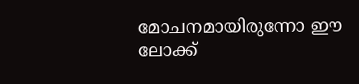മോചനമായിരുന്നോ ഈ ലോക്ക്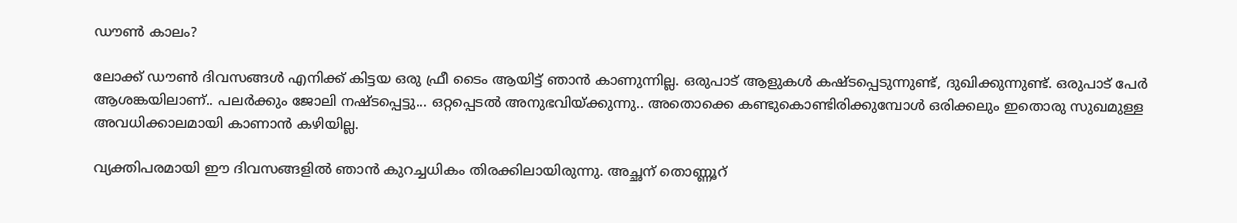ഡൗണ്‍ കാലം?

ലോക്ക് ഡൗണ്‍ ദിവസങ്ങള്‍ എനിക്ക് കിട്ടയ ഒരു ഫ്രീ ടൈം ആയിട്ട് ഞാന്‍ കാണുന്നില്ല. ഒരുപാട് ആളുകള്‍ കഷ്ടപ്പെടുന്നുണ്ട്, ദുഖിക്കുന്നുണ്ട്. ഒരുപാട് പേര്‍ ആശങ്കയിലാണ്.. പലര്‍ക്കും ജോലി നഷ്ടപ്പെട്ടു... ഒറ്റപ്പെടല്‍ അനുഭവിയ്ക്കുന്നു.. അതൊക്കെ കണ്ടുകൊണ്ടിരിക്കുമ്പോള്‍ ഒരിക്കലും ഇതൊരു സുഖമുള്ള അവധിക്കാലമായി കാണാന്‍ കഴിയില്ല.

വ്യക്തിപരമായി ഈ ദിവസങ്ങളില്‍ ഞാന്‍ കുറച്ചധികം തിരക്കിലായിരുന്നു. അച്ഛന് തൊണ്ണൂറ്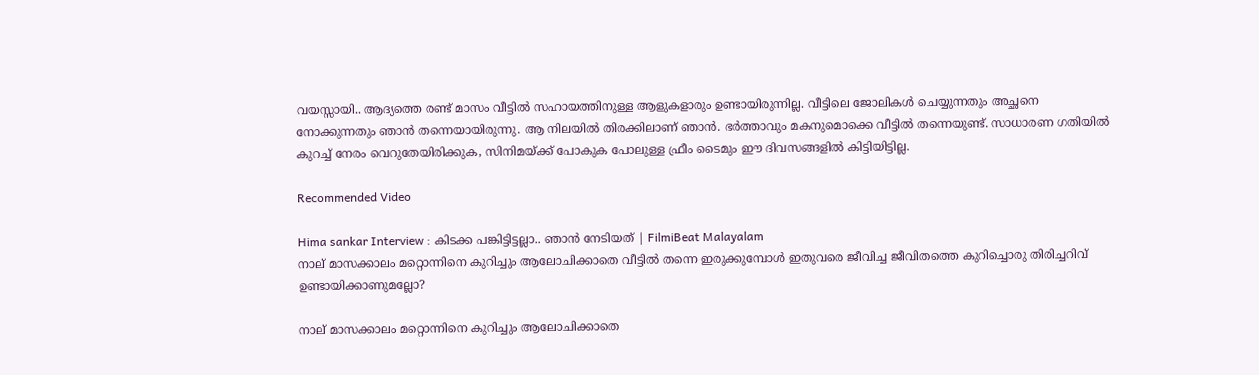വയസ്സായി.. ആദ്യത്തെ രണ്ട് മാസം വീട്ടില്‍ സഹായത്തിനുള്ള ആളുകളാരും ഉണ്ടായിരുന്നില്ല. വീട്ടിലെ ജോലികള്‍ ചെയ്യുന്നതും അച്ഛനെ നോക്കുന്നതും ഞാന്‍ തന്നെയായിരുന്നു. ആ നിലയില്‍ തിരക്കിലാണ് ഞാന്‍. ഭര്‍ത്താവും മകനുമൊക്കെ വീട്ടില്‍ തന്നെയുണ്ട്. സാധാരണ ഗതിയില്‍ കുറച്ച് നേരം വെറുതേയിരിക്കുക, സിനിമയ്ക്ക് പോകുക പോലുള്ള ഫ്രീം ടൈമും ഈ ദിവസങ്ങളില്‍ കിട്ടിയിട്ടില്ല.

Recommended Video

Hima sankar Interview : കിടക്ക പങ്കിട്ടിട്ടല്ലാ.. ഞാൻ നേടിയത് | FilmiBeat Malayalam
നാല് മാസക്കാലം മറ്റൊന്നിനെ കുറിച്ചും ആലോചിക്കാതെ വീട്ടില്‍ തന്നെ ഇരുക്കുമ്പോള്‍ ഇതുവരെ ജീവിച്ച ജീവിതത്തെ കുറിച്ചൊരു തിരിച്ചറിവ് ഉണ്ടായിക്കാണുമല്ലോ?

നാല് മാസക്കാലം മറ്റൊന്നിനെ കുറിച്ചും ആലോചിക്കാതെ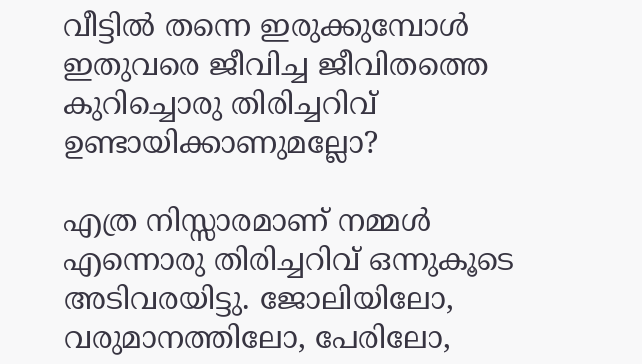വീട്ടില്‍ തന്നെ ഇരുക്കുമ്പോള്‍ ഇതുവരെ ജീവിച്ച ജീവിതത്തെ കുറിച്ചൊരു തിരിച്ചറിവ് ഉണ്ടായിക്കാണുമല്ലോ?

എത്ര നിസ്സാരമാണ് നമ്മള്‍ എന്നൊരു തിരിച്ചറിവ് ഒന്നുകൂടെ അടിവരയിട്ടു. ജോലിയിലോ, വരുമാനത്തിലോ, പേരിലോ,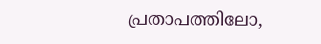പ്രതാപത്തിലോ,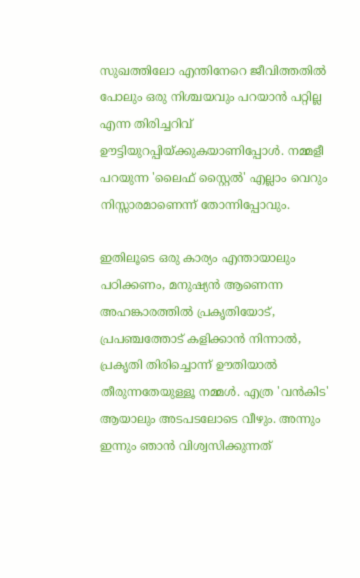സുഖത്തിലോ എന്തിനേറെ ജീവിത്തതില്‍ പോലും ഒരു നിശ്ചയവും പറയാന്‍ പറ്റില്ല എന്ന തിരിച്ചറിവ് ഊട്ടിയുറപ്പിയ്ക്കുകയാണിപ്പോള്‍. നമ്മളീ പറയുന്ന 'ലൈഫ് സ്റ്റൈല്‍' എല്ലാം വെറും നിസ്സാരമാണെന്ന് തോന്നിപ്പോവും.

ഇതിലൂടെ ഒരു കാര്യം എന്തായാലും പഠിക്കണം, മനുഷ്യന്‍ ആണെന്ന അഹങ്കാരത്തില്‍ പ്രകൃതിയോട്, പ്രപഞ്ചത്തോട് കളിക്കാന്‍ നിന്നാല്‍, പ്രകൃതി തിരിച്ചൊന്ന് ഊതിയാല്‍ തീരുന്നതേയുള്ളൂ നമ്മള്‍. എത്ര 'വന്‍കിട' ആയാലും അടപടലോടെ വീഴും. അന്നും ഇന്നും ഞാന്‍ വിശ്വസിക്കുന്നത്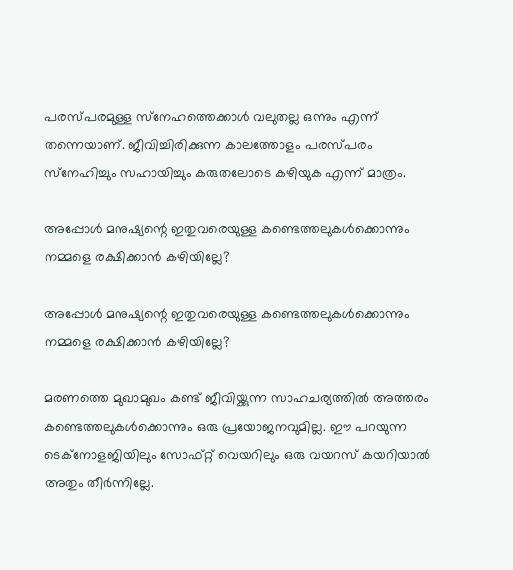പരസ്പരമുള്ള സ്‌നേഹത്തെക്കാള്‍ വലുതല്ല ഒന്നും എന്ന് തന്നെയാണ്. ജീവിച്ചിരിക്കുന്ന കാലത്തോളം പരസ്പരം സ്‌നേഹിച്ചും സഹായിച്ചും കരുതലോടെ കഴിയുക എന്ന് മാത്രം.

അപ്പോള്‍ മനുഷ്യന്റെ ഇതുവരെയുള്ള കണ്ടെത്തലുകള്‍ക്കൊന്നും നമ്മളെ രക്ഷിക്കാന്‍ കഴിയില്ലേ?

അപ്പോള്‍ മനുഷ്യന്റെ ഇതുവരെയുള്ള കണ്ടെത്തലുകള്‍ക്കൊന്നും നമ്മളെ രക്ഷിക്കാന്‍ കഴിയില്ലേ?

മരണത്തെ മുഖാമുഖം കണ്ട് ജീവിയ്ക്കുന്ന സാഹചര്യത്തില്‍ അത്തരം കണ്ടെത്തലുകള്‍ക്കൊന്നും ഒരു പ്രയോജനവുമില്ല. ഈ പറയുന്ന ടെക്‌നോളജിയിലും സോഫ്റ്റ് വെയറിലും ഒരു വയറസ് കയറിയാല്‍ അതും തീര്‍ന്നില്ലേ.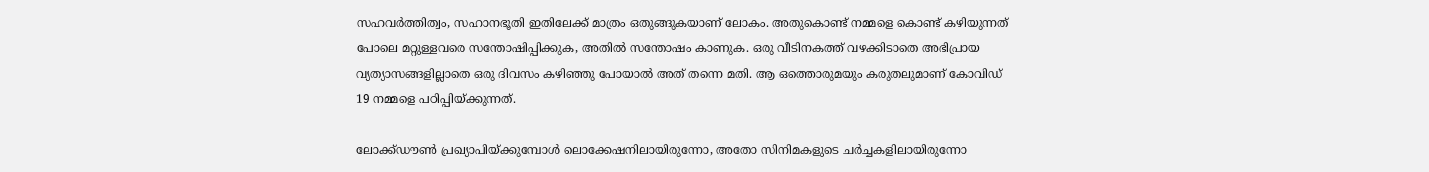സഹവര്‍ത്തിത്വം, സഹാനഭൂതി ഇതിലേക്ക് മാത്രം ഒതുങ്ങുകയാണ് ലോകം. അതുകൊണ്ട് നമ്മളെ കൊണ്ട് കഴിയുന്നത് പോലെ മറ്റുള്ളവരെ സന്തോഷിപ്പിക്കുക, അതില്‍ സന്തോഷം കാണുക. ഒരു വീടിനകത്ത് വഴക്കിടാതെ അഭിപ്രായ വ്യത്യാസങ്ങളില്ലാതെ ഒരു ദിവസം കഴിഞ്ഞു പോയാല്‍ അത് തന്നെ മതി. ആ ഒത്തൊരുമയും കരുതലുമാണ് കോവിഡ് 19 നമ്മളെ പഠിപ്പിയ്ക്കുന്നത്.

ലോക്ക്ഡൗണ്‍ പ്രഖ്യാപിയ്ക്കുമ്പോള്‍ ലൊക്കേഷനിലായിരുന്നോ, അതോ സിനിമകളുടെ ചര്‍ച്ചകളിലായിരുന്നോ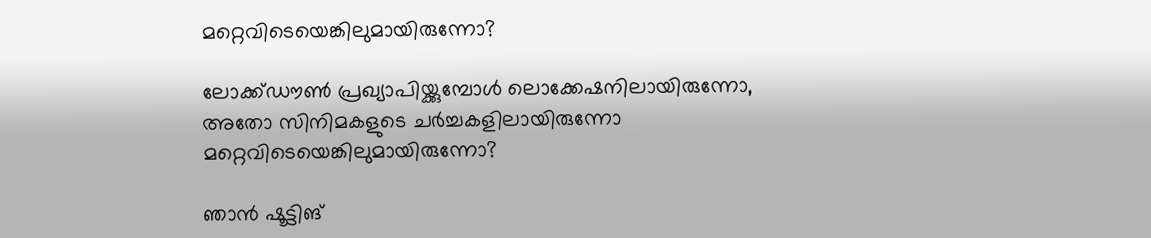മറ്റെവിടെയെങ്കിലുമായിരുന്നോ?

ലോക്ക്ഡൗണ്‍ പ്രഖ്യാപിയ്ക്കുമ്പോള്‍ ലൊക്കേഷനിലായിരുന്നോ, അതോ സിനിമകളുടെ ചര്‍ച്ചകളിലായിരുന്നോ മറ്റെവിടെയെങ്കിലുമായിരുന്നോ?

ഞാന്‍ ഷൂട്ടിങ്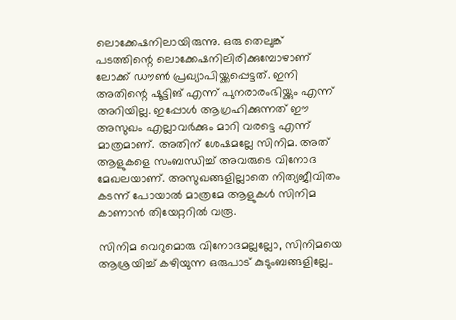ലൊക്കേഷനിലായിരുന്നു. ഒരു തെലുങ്ക് പടത്തിന്റെ ലൊക്കേഷനിലിരിക്കുമ്പോഴാണ് ലോക്ക് ഡൗണ്‍ പ്രഖ്യാപിയ്ക്കപ്പെട്ടത്. ഇനി അതിന്റെ ഷൂട്ടിങ് എന്ന് പുനരാരംഭിയ്ക്കും എന്ന് അറിയില്ല. ഇപ്പോള്‍ ആഗ്രഹിക്കുന്നത് ഈ അസുഖം എല്ലാവര്‍ക്കും മാറി വരട്ടെ എന്ന് മാത്രമാണ്. അതിന് ശേഷമല്ലേ സിനിമ. അത് ആളുകളെ സംബന്ധിച്ച് അവരുടെ വിനോദ മേഖലയാണ്. അസുഖങ്ങളില്ലാതെ നിത്യജീവിതം കടന്ന് പോയാല്‍ മാത്രമേ ആളുകള്‍ സിനിമ കാണാന്‍ തിയേറ്ററില്‍ വരൂ.

സിനിമ വെറുമൊരു വിനോദമല്ലല്ലോ, സിനിമയെ ആശ്രയിച്ച് കഴിയുന്ന ഒരുപാട് കുടുംബങ്ങളില്ലേ..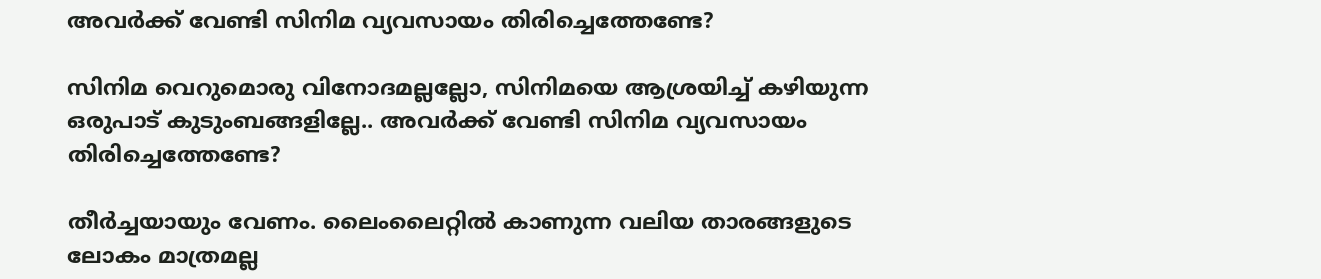അവര്‍ക്ക് വേണ്ടി സിനിമ വ്യവസായം തിരിച്ചെത്തേണ്ടേ?

സിനിമ വെറുമൊരു വിനോദമല്ലല്ലോ, സിനിമയെ ആശ്രയിച്ച് കഴിയുന്ന ഒരുപാട് കുടുംബങ്ങളില്ലേ.. അവര്‍ക്ക് വേണ്ടി സിനിമ വ്യവസായം തിരിച്ചെത്തേണ്ടേ?

തീര്‍ച്ചയായും വേണം. ലൈംലൈറ്റില്‍ കാണുന്ന വലിയ താരങ്ങളുടെ ലോകം മാത്രമല്ല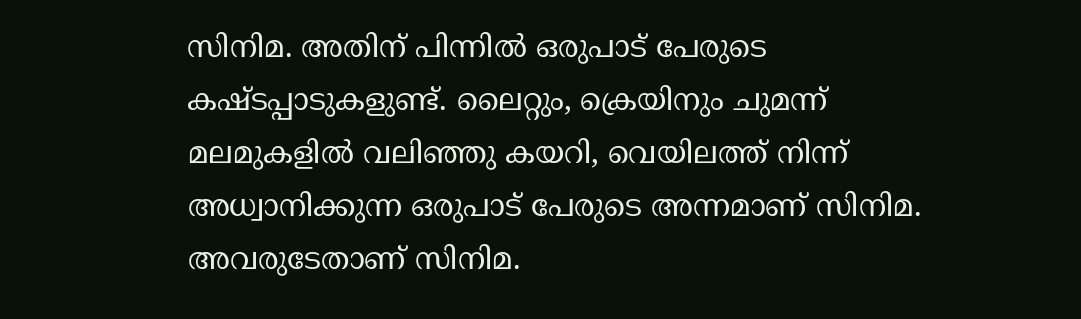സിനിമ. അതിന് പിന്നില്‍ ഒരുപാട് പേരുടെ കഷ്ടപ്പാടുകളുണ്ട്. ലൈറ്റും, ക്രെയിനും ചുമന്ന് മലമുകളില്‍ വലിഞ്ഞു കയറി, വെയിലത്ത് നിന്ന് അധ്വാനിക്കുന്ന ഒരുപാട് പേരുടെ അന്നമാണ് സിനിമ. അവരുടേതാണ് സിനിമ.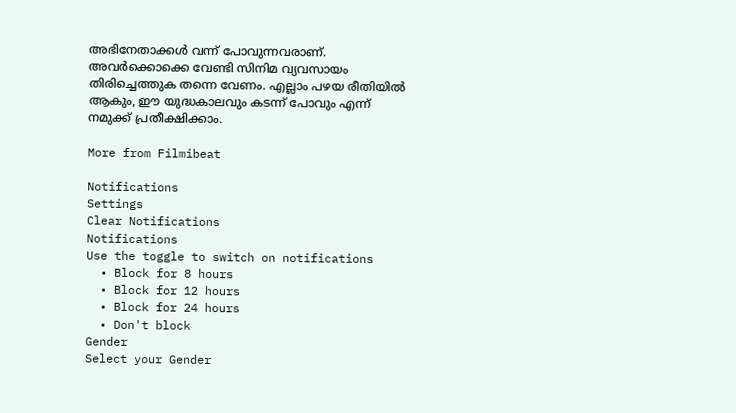അഭിനേതാക്കള്‍ വന്ന് പോവുന്നവരാണ്. അവര്‍ക്കൊക്കെ വേണ്ടി സിനിമ വ്യവസായം തിരിച്ചെത്തുക തന്നെ വേണം. എല്ലാം പഴയ രീതിയില്‍ ആകും, ഈ യുദ്ധകാലവും കടന്ന് പോവും എന്ന് നമുക്ക് പ്രതീക്ഷിക്കാം.

More from Filmibeat

Notifications
Settings
Clear Notifications
Notifications
Use the toggle to switch on notifications
  • Block for 8 hours
  • Block for 12 hours
  • Block for 24 hours
  • Don't block
Gender
Select your Gender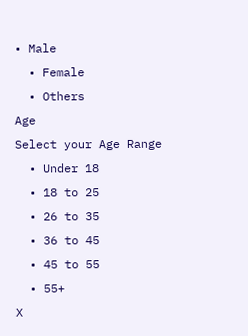• Male
  • Female
  • Others
Age
Select your Age Range
  • Under 18
  • 18 to 25
  • 26 to 35
  • 36 to 45
  • 45 to 55
  • 55+
X